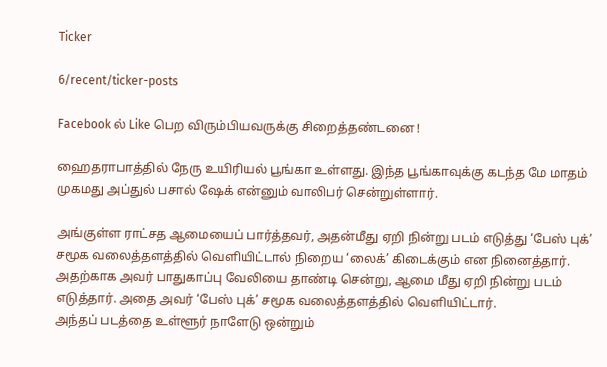Ticker

6/recent/ticker-posts

Facebook ல் Like பெற விரும்பியவருக்கு சிறைத்தண்டனை !

ஹைதராபாத்தில் நேரு உயிரியல் பூங்கா உள்ளது. இந்த பூங்காவுக்கு கடந்த மே மாதம் முகமது அப்துல் பசால் ஷேக் என்னும் வாலிபர் சென்றுள்ளார்.

அங்குள்ள ராட்சத ஆமையைப் பார்த்தவர், அதன்மீது ஏறி நின்று படம் எடுத்து ‘பேஸ் புக்’ சமூக வலைத்தளத்தில் வெளியிட்டால் நிறைய ‘லைக்’ கிடைக்கும் என நினைத்தார்.
அதற்காக அவர் பாதுகாப்பு வேலியை தாண்டி சென்று, ஆமை மீது ஏறி நின்று படம் எடுத்தார். அதை அவர் ‘பேஸ் புக்’ சமூக வலைத்தளத்தில் வெளியிட்டார்.
அந்தப் படத்தை உள்ளூர் நாளேடு ஒன்றும்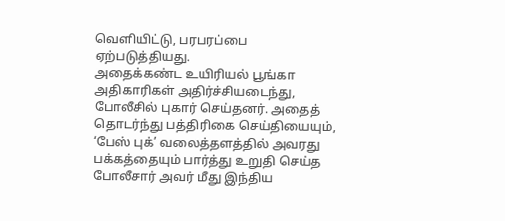வெளியிட்டு, பரபரப்பை ஏற்படுத்தியது.
அதைக்கண்ட உயிரியல் பூங்கா அதிகாரிகள் அதிர்ச்சியடைந்து, போலீசில் புகார் செய்தனர். அதைத் தொடர்ந்து பத்திரிகை செய்தியையும், ‘பேஸ் புக்’ வலைத்தளத்தில் அவரது பக்கத்தையும் பார்த்து உறுதி செய்த போலீசார் அவர் மீது இந்திய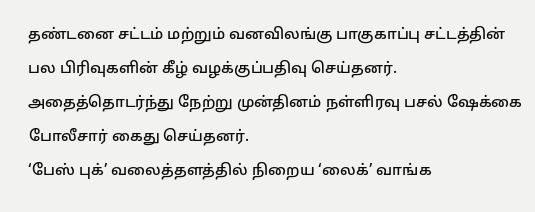தண்டனை சட்டம் மற்றும் வனவிலங்கு பாகுகாப்பு சட்டத்தின் பல பிரிவுகளின் கீழ் வழக்குப்பதிவு செய்தனர்.
அதைத்தொடர்ந்து நேற்று முன்தினம் நள்ளிரவு பசல் ஷேக்கை போலீசார் கைது செய்தனர்.
‘பேஸ் புக்’ வலைத்தளத்தில் நிறைய ‘லைக்’ வாங்க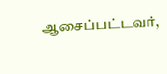ஆசைப்பட்டவர்,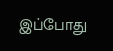இப்போது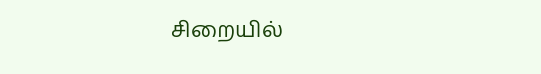சிறையில்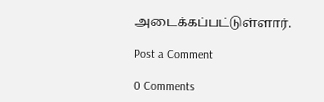அடைக்கப்பட்டுள்ளார்.

Post a Comment

0 Comments